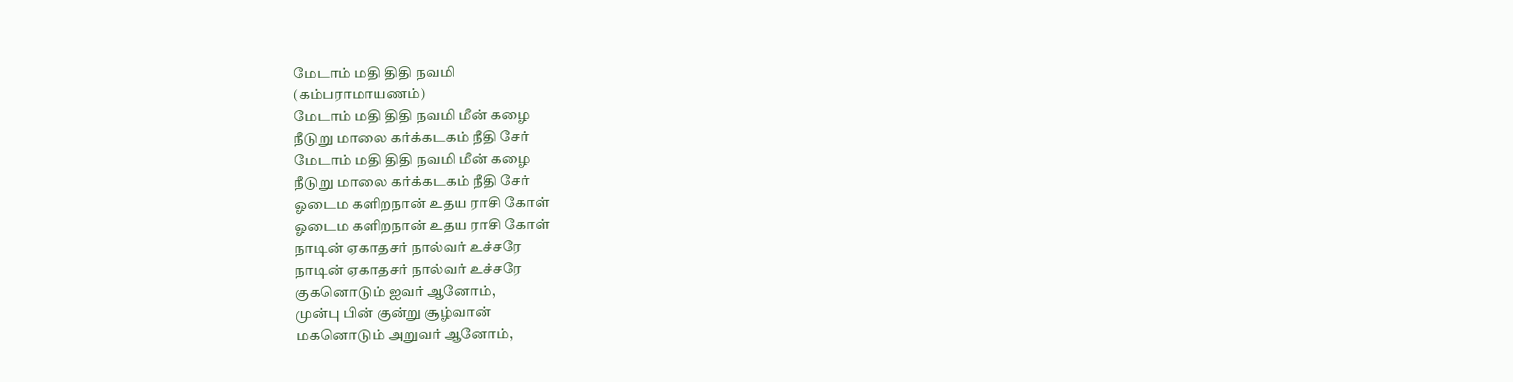மேடாம் மதி திதி நவமி
(கம்பராமாயணம்)
மேடாம் மதி திதி நவமி மீன் கழை
நீடுறு மாலை கர்க்கடகம் நீதி சேர்
மேடாம் மதி திதி நவமி மீன் கழை
நீடுறு மாலை கர்க்கடகம் நீதி சேர்
ஓடைம களிறநான் உதய ராசி கோள்
ஓடைம களிறநான் உதய ராசி கோள்
நாடின் ஏகாதசர் நால்வர் உச்சரே
நாடின் ஏகாதசர் நால்வர் உச்சரே
குகனொடும் ஐவர் ஆனோம்,
முன்பு பின் குன்று சூழ்வான்
மகனொடும் அறுவர் ஆனோம்,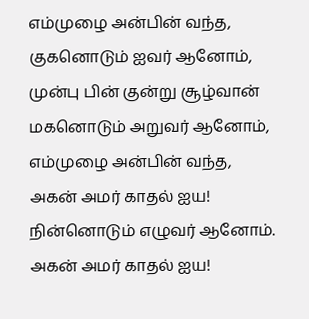எம்முழை அன்பின் வந்த,
குகனொடும் ஐவர் ஆனோம்,
முன்பு பின் குன்று சூழ்வான்
மகனொடும் அறுவர் ஆனோம்,
எம்முழை அன்பின் வந்த,
அகன் அமர் காதல் ஐய!
நின்னொடும் எழுவர் ஆனோம்.
அகன் அமர் காதல் ஐய!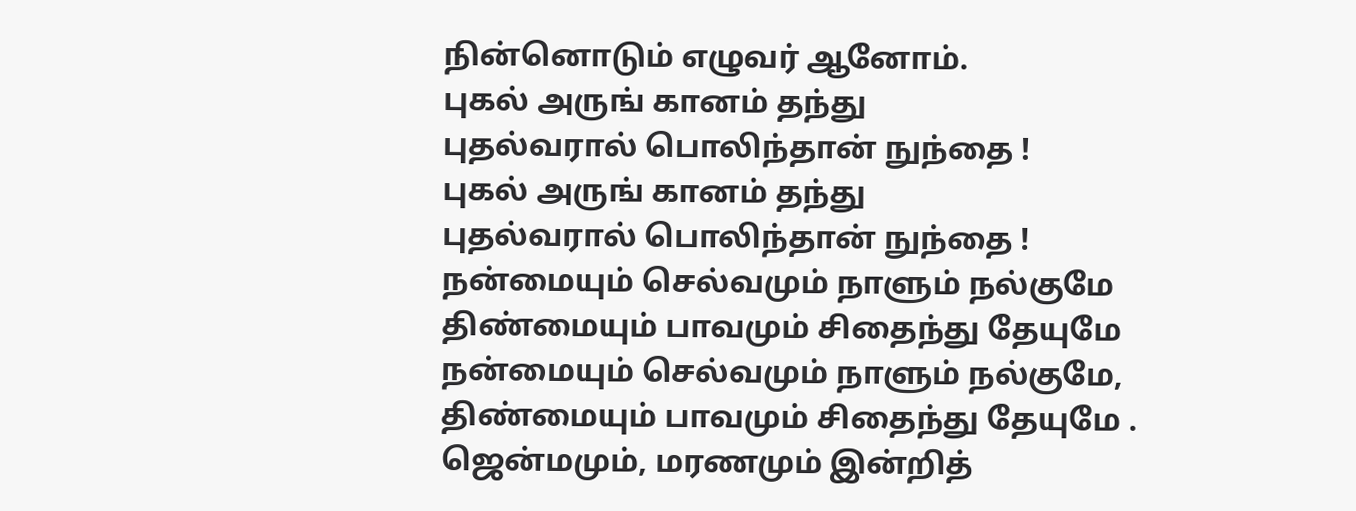நின்னொடும் எழுவர் ஆனோம்.
புகல் அருங் கானம் தந்து
புதல்வரால் பொலிந்தான் நுந்தை !
புகல் அருங் கானம் தந்து
புதல்வரால் பொலிந்தான் நுந்தை !
நன்மையும் செல்வமும் நாளும் நல்குமே
திண்மையும் பாவமும் சிதைந்து தேயுமே
நன்மையும் செல்வமும் நாளும் நல்குமே,
திண்மையும் பாவமும் சிதைந்து தேயுமே .
ஜென்மமும், மரணமும் இன்றித்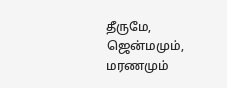தீருமே,
ஜென்மமும், மரணமும்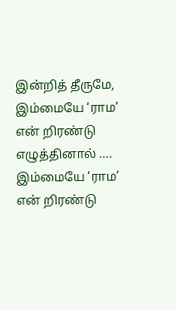இன்றித் தீருமே,
இம்மையே ‘ராம’ என் றிரண்டு எழுத்தினால் ….
இம்மையே ‘ராம’ என் றிரண்டு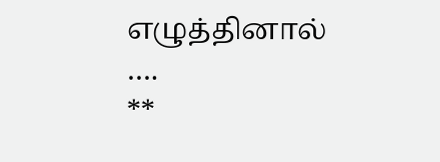எழுத்தினால் ….
**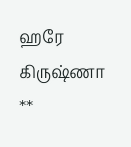ஹரே கிருஷ்ணா **